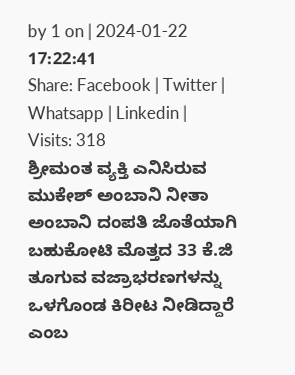by 1 on | 2024-01-22 17:22:41
Share: Facebook | Twitter | Whatsapp | Linkedin | Visits: 318
ಶ್ರೀಮಂತ ವ್ಯಕ್ತಿ ಎನಿಸಿರುವ ಮುಕೇಶ್ ಅಂಬಾನಿ ನೀತಾ ಅಂಬಾನಿ ದಂಪತಿ ಜೊತೆಯಾಗಿ ಬಹುಕೋಟಿ ಮೊತ್ತದ 33 ಕೆ.ಜಿ ತೂಗುವ ವಜ್ರಾಭರಣಗಳನ್ನು ಒಳಗೊಂಡ ಕಿರೀಟ ನೀಡಿದ್ದಾರೆ ಎಂಬ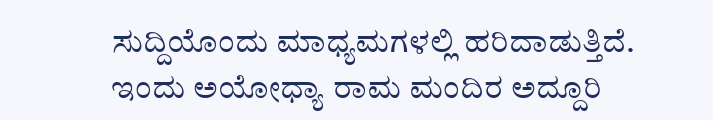ಸುದ್ದಿಯೊಂದು ಮಾಧ್ಯಮಗಳಲ್ಲಿ ಹರಿದಾಡುತ್ತಿದೆ.
ಇಂದು ಅಯೋಧ್ಯಾ ರಾಮ ಮಂದಿರ ಅದ್ದೂರಿ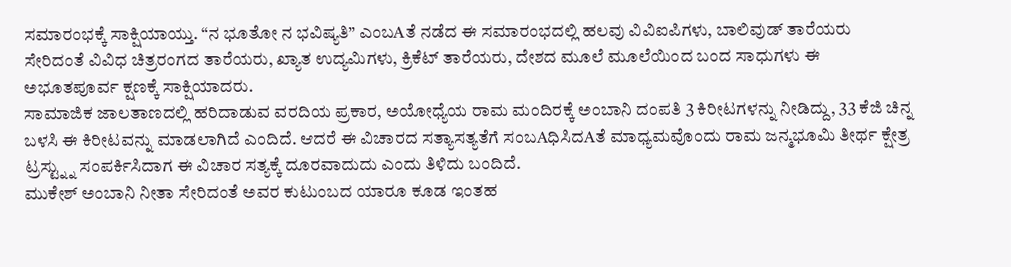ಸಮಾರಂಭಕ್ಕೆ ಸಾಕ್ಷಿಯಾಯ್ತು. “ನ ಭೂತೋ ನ ಭವಿಷ್ಯತಿ” ಎಂಬAತೆ ನಡೆದ ಈ ಸಮಾರಂಭದಲ್ಲಿ ಹಲವು ವಿವಿಐಪಿಗಳು, ಬಾಲಿವುಡ್ ತಾರೆಯರು ಸೇರಿದಂತೆ ವಿವಿಧ ಚಿತ್ರರಂಗದ ತಾರೆಯರು, ಖ್ಯಾತ ಉದ್ಯಮಿಗಳು, ಕ್ರಿಕೆಟ್ ತಾರೆಯರು, ದೇಶದ ಮೂಲೆ ಮೂಲೆಯಿಂದ ಬಂದ ಸಾಧುಗಳು ಈ ಅಭೂತಪೂರ್ವ ಕ್ಷಣಕ್ಕೆ ಸಾಕ್ಷಿಯಾದರು.
ಸಾಮಾಜಿಕ ಜಾಲತಾಣದಲ್ಲಿ ಹರಿದಾಡುವ ವರದಿಯ ಪ್ರಕಾರ, ಅಯೋಧ್ಯೆಯ ರಾಮ ಮಂದಿರಕ್ಕೆ ಅಂಬಾನಿ ದಂಪತಿ 3 ಕಿರೀಟಗಳನ್ನು ನೀಡಿದ್ದು, 33 ಕೆಜಿ ಚಿನ್ನ ಬಳಸಿ ಈ ಕಿರೀಟವನ್ನು ಮಾಡಲಾಗಿದೆ ಎಂದಿದೆ. ಆದರೆ ಈ ವಿಚಾರದ ಸತ್ಯಾಸತ್ಯತೆಗೆ ಸಂಬAಧಿಸಿದAತೆ ಮಾಧ್ಯಮವೊಂದು ರಾಮ ಜನ್ಮಭೂಮಿ ತೀರ್ಥ ಕ್ಷೇತ್ರ ಟ್ರಸ್ಟ್ನ್ನು ಸಂಪರ್ಕಿಸಿದಾಗ ಈ ವಿಚಾರ ಸತ್ಯಕ್ಕೆ ದೂರವಾದುದು ಎಂದು ತಿಳಿದು ಬಂದಿದೆ.
ಮುಕೇಶ್ ಅಂಬಾನಿ ನೀತಾ ಸೇರಿದಂತೆ ಅವರ ಕುಟುಂಬದ ಯಾರೂ ಕೂಡ ಇಂತಹ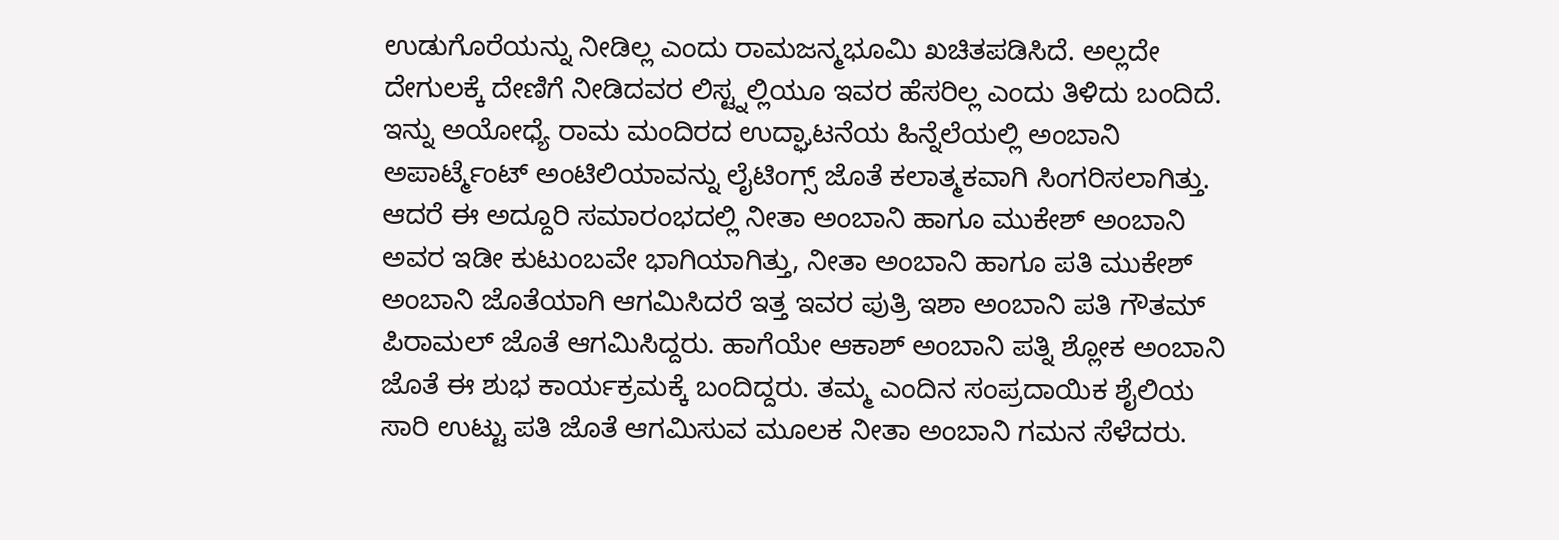ಉಡುಗೊರೆಯನ್ನು ನೀಡಿಲ್ಲ ಎಂದು ರಾಮಜನ್ಮಭೂಮಿ ಖಚಿತಪಡಿಸಿದೆ. ಅಲ್ಲದೇ ದೇಗುಲಕ್ಕೆ ದೇಣಿಗೆ ನೀಡಿದವರ ಲಿಸ್ಟ್ನಲ್ಲಿಯೂ ಇವರ ಹೆಸರಿಲ್ಲ ಎಂದು ತಿಳಿದು ಬಂದಿದೆ. ಇನ್ನು ಅಯೋಧ್ಯೆ ರಾಮ ಮಂದಿರದ ಉದ್ಘಾಟನೆಯ ಹಿನ್ನೆಲೆಯಲ್ಲಿ ಅಂಬಾನಿ ಅಪಾರ್ಟ್ಮೆಂಟ್ ಅಂಟಿಲಿಯಾವನ್ನು ಲೈಟಿಂಗ್ಸ್ ಜೊತೆ ಕಲಾತ್ಮಕವಾಗಿ ಸಿಂಗರಿಸಲಾಗಿತ್ತು.
ಆದರೆ ಈ ಅದ್ದೂರಿ ಸಮಾರಂಭದಲ್ಲಿ ನೀತಾ ಅಂಬಾನಿ ಹಾಗೂ ಮುಕೇಶ್ ಅಂಬಾನಿ ಅವರ ಇಡೀ ಕುಟುಂಬವೇ ಭಾಗಿಯಾಗಿತ್ತು, ನೀತಾ ಅಂಬಾನಿ ಹಾಗೂ ಪತಿ ಮುಕೇಶ್ ಅಂಬಾನಿ ಜೊತೆಯಾಗಿ ಆಗಮಿಸಿದರೆ ಇತ್ತ ಇವರ ಪುತ್ರಿ ಇಶಾ ಅಂಬಾನಿ ಪತಿ ಗೌತಮ್ ಪಿರಾಮಲ್ ಜೊತೆ ಆಗಮಿಸಿದ್ದರು. ಹಾಗೆಯೇ ಆಕಾಶ್ ಅಂಬಾನಿ ಪತ್ನಿ ಶ್ಲೋಕ ಅಂಬಾನಿ ಜೊತೆ ಈ ಶುಭ ಕಾರ್ಯಕ್ರಮಕ್ಕೆ ಬಂದಿದ್ದರು. ತಮ್ಮ ಎಂದಿನ ಸಂಪ್ರದಾಯಿಕ ಶೈಲಿಯ ಸಾರಿ ಉಟ್ಟು ಪತಿ ಜೊತೆ ಆಗಮಿಸುವ ಮೂಲಕ ನೀತಾ ಅಂಬಾನಿ ಗಮನ ಸೆಳೆದರು.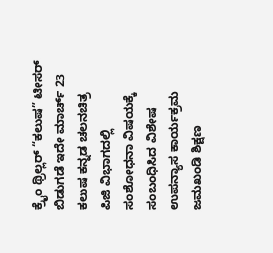ಕ್ರೈಂ ಥ್ರಿಲ್ಲರ್ “ಕಲುಷ” ಟೀಸರ್ ಬಿಡುಗಡೆ ಇದೇ ಮಾರ್ಚ್ 23
ಕಲುಷ ಕನ್ನಡ ಚಲನಚಿತ್ರ
ಪಿಜಿ ವಿಭಾಗದಲ್ಲಿ ಸಂಶೋಧನಾ ವಿಷಯಕ್ಕೆ ಸಂಬಂಧಿಸಿದ ವಿಶೇಷ ಉಪನ್ಯಾಸ ಕಾರ್ಯಕ್ರಮ
ಜಮಖಂಡಿ ಶಿಕ್ಷಣ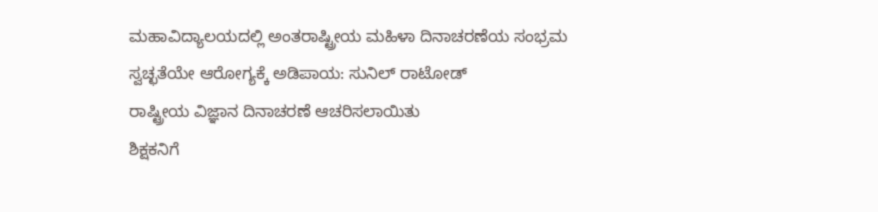ಮಹಾವಿದ್ಯಾಲಯದಲ್ಲಿ ಅಂತರಾಷ್ಟ್ರೀಯ ಮಹಿಳಾ ದಿನಾಚರಣೆಯ ಸಂಭ್ರಮ
ಸ್ವಚ್ಛತೆಯೇ ಆರೋಗ್ಯಕ್ಕೆ ಅಡಿಪಾಯ: ಸುನಿಲ್ ರಾಟೋಡ್
ರಾಷ್ಟ್ರೀಯ ವಿಜ್ಞಾನ ದಿನಾಚರಣೆ ಆಚರಿಸಲಾಯಿತು
ಶಿಕ್ಷಕನಿಗೆ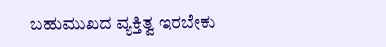ಬಹುಮುಖದ ವ್ಯಕ್ತಿತ್ವ ಇರಬೇಕು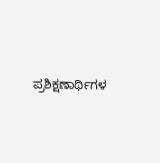ಪ್ರಶಿಕ್ಷಣಾರ್ಥಿಗಳ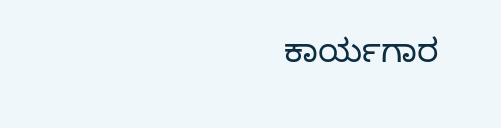ಕಾರ್ಯಗಾರ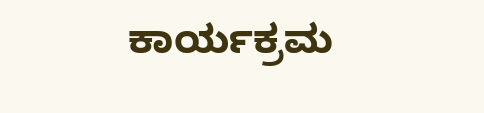ಕಾರ್ಯಕ್ರಮ